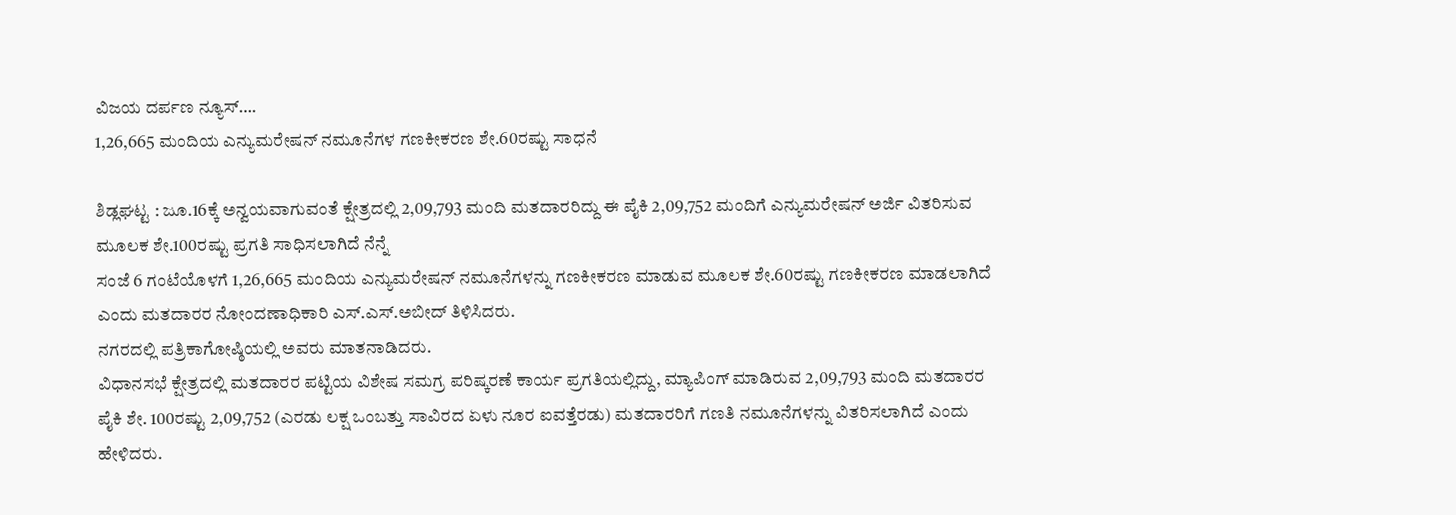ವಿಜಯ ದರ್ಪಣ ನ್ಯೂಸ್….
1,26,665 ಮಂದಿಯ ಎನ್ಯುಮರೇಷನ್ ನಮೂನೆಗಳ ಗಣಕೀಕರಣ ಶೇ.60ರಷ್ಟು ಸಾಧನೆ

ಶಿಡ್ಲಘಟ್ಟ : ಜೂ.16ಕ್ಕೆ ಅನ್ವಯವಾಗುವಂತೆ ಕ್ಷೇತ್ರದಲ್ಲಿ 2,09,793 ಮಂದಿ ಮತದಾರರಿದ್ದು ಈ ಪೈಕಿ 2,09,752 ಮಂದಿಗೆ ಎನ್ಯುಮರೇಷನ್ ಅರ್ಜಿ ವಿತರಿಸುವ ಮೂಲಕ ಶೇ.100ರಷ್ಟು ಪ್ರಗತಿ ಸಾಧಿಸಲಾಗಿದೆ ನೆನ್ನೆ
ಸಂಜೆ 6 ಗಂಟೆಯೊಳಗೆ 1,26,665 ಮಂದಿಯ ಎನ್ಯುಮರೇಷನ್ ನಮೂನೆಗಳನ್ನು ಗಣಕೀಕರಣ ಮಾಡುವ ಮೂಲಕ ಶೇ.60ರಷ್ಟು ಗಣಕೀಕರಣ ಮಾಡಲಾಗಿದೆ ಎಂದು ಮತದಾರರ ನೋಂದಣಾಧಿಕಾರಿ ಎಸ್.ಎಸ್.ಅಬೀದ್ ತಿಳಿಸಿದರು.
ನಗರದಲ್ಲಿ ಪತ್ರಿಕಾಗೋಷ್ಠಿಯಲ್ಲಿ ಅವರು ಮಾತನಾಡಿದರು.
ವಿಧಾನಸಭೆ ಕ್ಷೇತ್ರದಲ್ಲಿ ಮತದಾರರ ಪಟ್ಟಿಯ ವಿಶೇಷ ಸಮಗ್ರ ಪರಿಷ್ಕರಣೆ ಕಾರ್ಯ ಪ್ರಗತಿಯಲ್ಲಿದ್ದು, ಮ್ಯಾಪಿಂಗ್ ಮಾಡಿರುವ 2,09,793 ಮಂದಿ ಮತದಾರರ ಪೈಕಿ ಶೇ. 100ರಷ್ಟು 2,09,752 (ಎರಡು ಲಕ್ಷ ಒಂಬತ್ತು ಸಾವಿರದ ಏಳು ನೂರ ಐವತ್ತೆರಡು) ಮತದಾರರಿಗೆ ಗಣತಿ ನಮೂನೆಗಳನ್ನು ವಿತರಿಸಲಾಗಿದೆ ಎಂದು ಹೇಳಿದರು.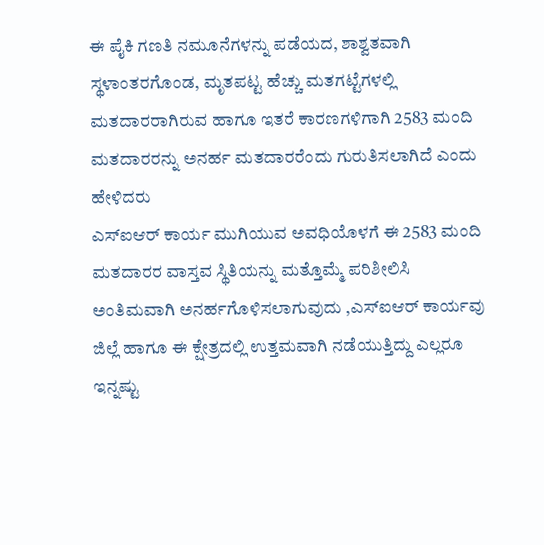ಈ ಪೈಕಿ ಗಣತಿ ನಮೂನೆಗಳನ್ನು ಪಡೆಯದ, ಶಾಶ್ವತವಾಗಿ ಸ್ಥಳಾಂತರಗೊಂಡ, ಮೃತಪಟ್ಟ ಹೆಚ್ಚು ಮತಗಟ್ಟೆಗಳಲ್ಲಿ ಮತದಾರರಾಗಿರುವ ಹಾಗೂ ಇತರೆ ಕಾರಣಗಳಿಗಾಗಿ 2583 ಮಂದಿ ಮತದಾರರನ್ನು ಅನರ್ಹ ಮತದಾರರೆಂದು ಗುರುತಿಸಲಾಗಿದೆ ಎಂದು ಹೇಳಿದರು
ಎಸ್ಐಆರ್ ಕಾರ್ಯ ಮುಗಿಯುವ ಅವಧಿಯೊಳಗೆ ಈ 2583 ಮಂದಿ ಮತದಾರರ ವಾಸ್ತವ ಸ್ಥಿತಿಯನ್ನು ಮತ್ತೊಮ್ಮೆ ಪರಿಶೀಲಿಸಿ ಅಂತಿಮವಾಗಿ ಅನರ್ಹಗೊಳಿಸಲಾಗುವುದು ,ಎಸ್ಐಆರ್ ಕಾರ್ಯವು ಜಿಲ್ಲೆ ಹಾಗೂ ಈ ಕ್ಷೇತ್ರದಲ್ಲಿ ಉತ್ತಮವಾಗಿ ನಡೆಯುತ್ತಿದ್ದು ಎಲ್ಲರೂ ಇನ್ನಷ್ಟು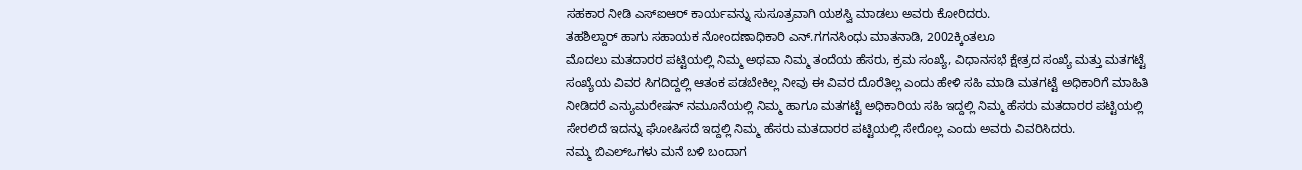ಸಹಕಾರ ನೀಡಿ ಎಸ್ಐಆರ್ ಕಾರ್ಯವನ್ನು ಸುಸೂತ್ರವಾಗಿ ಯಶಸ್ವಿ ಮಾಡಲು ಅವರು ಕೋರಿದರು.
ತಹಶಿಲ್ದಾರ್ ಹಾಗು ಸಹಾಯಕ ನೋಂದಣಾಧಿಕಾರಿ ಎನ್.ಗಗನಸಿಂಧು ಮಾತನಾಡಿ, 2002ಕ್ಕಿಂತಲೂ
ಮೊದಲು ಮತದಾರರ ಪಟ್ಟಿಯಲ್ಲಿ ನಿಮ್ಮ ಅಥವಾ ನಿಮ್ಮ ತಂದೆಯ ಹೆಸರು, ಕ್ರಮ ಸಂಖ್ಯೆ, ವಿಧಾನಸಭೆ ಕ್ಷೇತ್ರದ ಸಂಖ್ಯೆ ಮತ್ತು ಮತಗಟ್ಟೆ ಸಂಖ್ಯೆಯ ವಿವರ ಸಿಗದಿದ್ದಲ್ಲಿ ಆತಂಕ ಪಡಬೇಕಿಲ್ಲ ನೀವು ಈ ವಿವರ ದೊರೆತಿಲ್ಲ ಎಂದು ಹೇಳಿ ಸಹಿ ಮಾಡಿ ಮತಗಟ್ಟೆ ಅಧಿಕಾರಿಗೆ ಮಾಹಿತಿ ನೀಡಿದರೆ ಎನ್ಯುಮರೇಷನ್ ನಮೂನೆಯಲ್ಲಿ ನಿಮ್ಮ ಹಾಗೂ ಮತಗಟ್ಟೆ ಅಧಿಕಾರಿಯ ಸಹಿ ಇದ್ದಲ್ಲಿ ನಿಮ್ಮ ಹೆಸರು ಮತದಾರರ ಪಟ್ಟಿಯಲ್ಲಿ ಸೇರಲಿದೆ ಇದನ್ನು ಘೋಷಿಸದೆ ಇದ್ದಲ್ಲಿ ನಿಮ್ಮ ಹೆಸರು ಮತದಾರರ ಪಟ್ಟಿಯಲ್ಲಿ ಸೇರೊಲ್ಲ ಎಂದು ಅವರು ವಿವರಿಸಿದರು.
ನಮ್ಮ ಬಿಎಲ್ಒಗಳು ಮನೆ ಬಳಿ ಬಂದಾಗ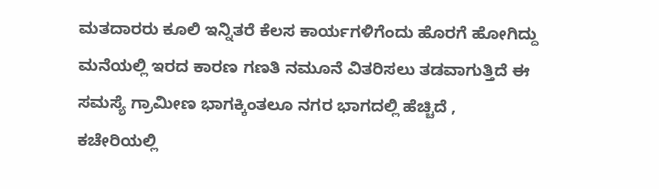ಮತದಾರರು ಕೂಲಿ ಇನ್ನಿತರೆ ಕೆಲಸ ಕಾರ್ಯಗಳಿಗೆಂದು ಹೊರಗೆ ಹೋಗಿದ್ದು ಮನೆಯಲ್ಲಿ ಇರದ ಕಾರಣ ಗಣತಿ ನಮೂನೆ ವಿತರಿಸಲು ತಡವಾಗುತ್ತಿದೆ ಈ ಸಮಸ್ಯೆ ಗ್ರಾಮೀಣ ಭಾಗಕ್ಕಿಂತಲೂ ನಗರ ಭಾಗದಲ್ಲಿ ಹೆಚ್ಚಿದೆ , ಕಚೇರಿಯಲ್ಲಿ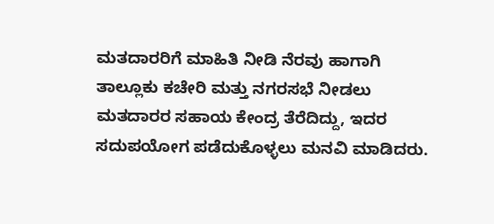ಮತದಾರರಿಗೆ ಮಾಹಿತಿ ನೀಡಿ ನೆರವು ಹಾಗಾಗಿ ತಾಲ್ಲೂಕು ಕಚೇರಿ ಮತ್ತು ನಗರಸಭೆ ನೀಡಲು ಮತದಾರರ ಸಹಾಯ ಕೇಂದ್ರ ತೆರೆದಿದ್ದು, ಇದರ ಸದುಪಯೋಗ ಪಡೆದುಕೊಳ್ಳಲು ಮನವಿ ಮಾಡಿದರು.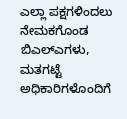ಎಲ್ಲಾ ಪಕ್ಷಗಳಿಂದಲು ನೇಮಕಗೊಂಡ ಬಿಎಲ್ಎಗಳು, ಮತಗಟ್ಟೆ ಅಧಿಕಾರಿಗಳೊಂದಿಗೆ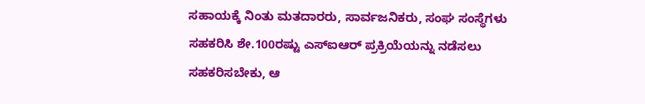ಸಹಾಯಕ್ಕೆ ನಿಂತು ಮತದಾರರು, ಸಾರ್ವಜನಿಕರು, ಸಂಘ ಸಂಸ್ಥೆಗಳು ಸಹಕರಿಸಿ ಶೇ.100ರಷ್ಟು ಎಸ್ಐಆರ್ ಪ್ರಕ್ರಿಯೆಯನ್ನು ನಡೆಸಲು ಸಹಕರಿಸಬೇಕು, ಆ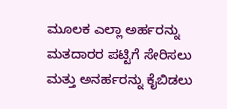ಮೂಲಕ ಎಲ್ಲಾ ಅರ್ಹರನ್ನು ಮತದಾರರ ಪಟ್ಟಿಗೆ ಸೇರಿಸಲು ಮತ್ತು ಅನರ್ಹರನ್ನು ಕೈಬಿಡಲು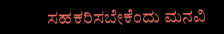ಸಹಕರಿಸಬೇಕೆಂದು ಮನವಿ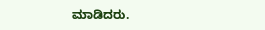ಮಾಡಿದರು.